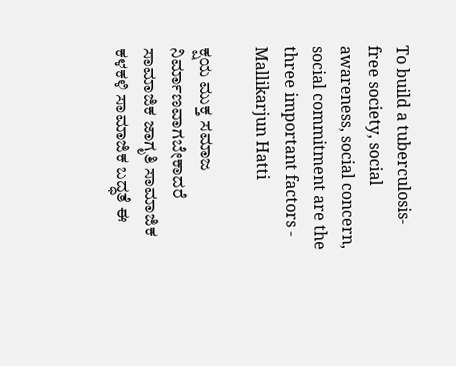To build a tuberculosis-free society, social awareness, social concern, social commitment are the three important factors - Mallikarjun Hatti

ಕ್ಷಯ ಮುಕ್ತ ಸಮಾಜ ನಿರ್ಮಾಣವಾಗಬೇಕಾದರೆ ಸಾಮಾಜಿಕ ಜಾಗೃತಿ ಸಾಮಾಜಿಕ ಕಳಕಳಿ ಸಾಮಾಜಿಕ ಬದ್ಧತೆ ಈ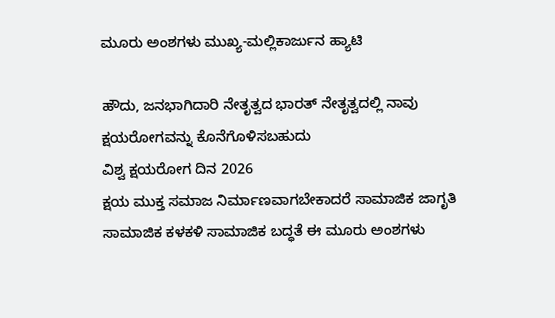ಮೂರು ಅಂಶಗಳು ಮುಖ್ಯ-ಮಲ್ಲಿಕಾರ್ಜುನ ಹ್ಯಾಟಿ

ಹೌದು, ಜನಭಾಗಿದಾರಿ ನೇತೃತ್ವದ ಭಾರತ್ ನೇತೃತ್ವದಲ್ಲಿ ನಾವು ಕ್ಷಯರೋಗವನ್ನು ಕೊನೆಗೊಳಿಸಬಹುದು
ವಿಶ್ವ ಕ್ಷಯರೋಗ ದಿನ 2026
ಕ್ಷಯ ಮುಕ್ತ ಸಮಾಜ ನಿರ್ಮಾಣವಾಗಬೇಕಾದರೆ ಸಾಮಾಜಿಕ ಜಾಗೃತಿ ಸಾಮಾಜಿಕ ಕಳಕಳಿ ಸಾಮಾಜಿಕ ಬದ್ಧತೆ ಈ ಮೂರು ಅಂಶಗಳು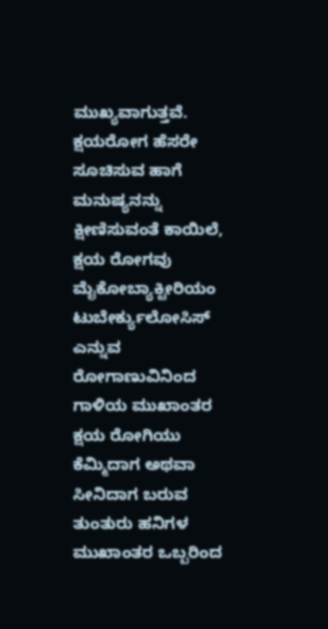ಮುಖ್ಯವಾಗುತ್ತವೆ.
ಕ್ಷಯರೋಗ ಹೆಸರೇ ಸೂಚಿಸುವ ಹಾಗೆ ಮನುಷ್ಯನನ್ನು ಕ್ಷೀಣಿಸುವಂತೆ ಕಾಯಿಲೆ, ಕ್ಷಯ ರೋಗವು ಮೈಕೋಬ್ಯಾಕ್ಟೀರಿಯಂ ಟುಬೇರ್ಕ್ಯುಲೋಸಿಸ್ ಎನ್ನುವ ರೋಗಾಣುವಿನಿಂದ ಗಾಳಿಯ ಮುಖಾಂತರ ಕ್ಷಯ ರೋಗಿಯು ಕೆಮ್ಮಿದಾಗ ಅಥವಾ ಸೀನಿದಾಗ ಬರುವ ತುಂತುರು ಹನಿಗಳ ಮುಖಾಂತರ ಒಬ್ಬರಿಂದ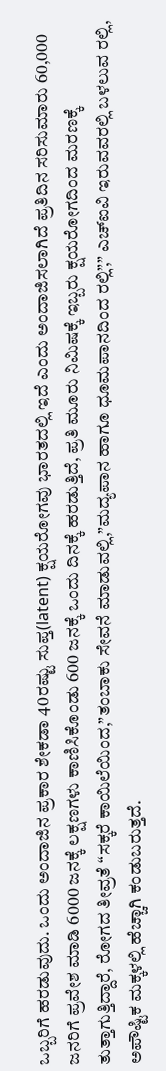ಒಬ್ಬರಿಗೆ ಹರಡುವುದು. ಒಂದು ಅಂದಾಜಿನ ಪ್ರಕಾರ ಶೇಕಡಾ 40ರಷ್ಟು ಸುಪ್ತ(latent) ಕ್ಷಯರೋಗವು ಭಾರತದಲ್ಲಿ ಇದೆ ಎಂದು ಅಂದಾಜಿಸಲಾಗಿದೆ ಪ್ರತಿದಿನ ಸರಿಸುಮಾರು 60,000 ಜನರಿಗೆ ಪ್ರವೇಶ ಮಾಡಿ 6000 ಜನಕ್ಕೆ ಲಕ್ಷಣಗಳು ಕಾಣಿಸಿಕೊಂಡು 600 ಜನಕ್ಕೆ ಒಂದು ದಿನಕ್ಕೆ ಹರಡುತ್ತಿದೆ, ಪ್ರತಿ ಮೂರು ನಿಮಿಷಕ್ಕೆ ಇಬ್ಬರು ಕ್ಷಯರೋಗದಿಂದ ಮರಣಕ್ಕೆ ತುತ್ತಾಗುತ್ತಿದ್ದಾರೆ, ರೋಗದ ತೀವ್ರತೆ “ಸಕ್ಕರೆ ಕಾಯಿಲೆಯಿಂದ,”ತಂಬಾಕು ಸೇವನೆ ಮಾಡುವಲ್ಲಿ,”ಮದ್ಯಪಾನ ಹಾಗೂ ಧೂಮಪಾನದಿಂದ ರಲ್ಲಿ”,” ಎಚ್ಐವಿ ಇರುವವರಲ್ಲಿ ಬಳಲುವ ರಲ್ಲಿ, ಅಪೌಷ್ಟಿಕ ಮಕ್ಕಳಲ್ಲಿ ಹೆಚ್ಚಾಗಿ ಕಂಡುಬರುತ್ತದೆ.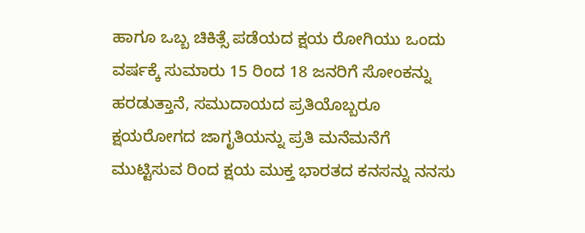ಹಾಗೂ ಒಬ್ಬ ಚಿಕಿತ್ಸೆ ಪಡೆಯದ ಕ್ಷಯ ರೋಗಿಯು ಒಂದು ವರ್ಷಕ್ಕೆ ಸುಮಾರು 15 ರಿಂದ 18 ಜನರಿಗೆ ಸೋಂಕನ್ನು ಹರಡುತ್ತಾನೆ, ಸಮುದಾಯದ ಪ್ರತಿಯೊಬ್ಬರೂ ಕ್ಷಯರೋಗದ ಜಾಗೃತಿಯನ್ನು ಪ್ರತಿ ಮನೆಮನೆಗೆ ಮುಟ್ಟಿಸುವ ರಿಂದ ಕ್ಷಯ ಮುಕ್ತ ಭಾರತದ ಕನಸನ್ನು ನನಸು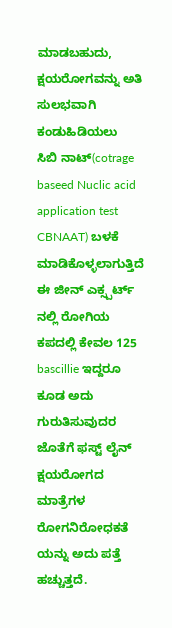ಮಾಡಬಹುದು,
ಕ್ಷಯರೋಗವನ್ನು ಅತಿ ಸುಲಭವಾಗಿ ಕಂಡುಹಿಡಿಯಲು
ಸಿಬಿ ನಾಟ್(cotrage baseed Nuclic acid application test CBNAAT) ಬಳಕೆ ಮಾಡಿಕೊಳ್ಳಲಾಗುತ್ತಿದೆ ಈ ಜೀನ್ ಎಕ್ಸ್ಪರ್ಟ್ ನಲ್ಲಿ ರೋಗಿಯ ಕಪದಲ್ಲಿ ಕೇವಲ 125 bascillie ಇದ್ದರೂ ಕೂಡ ಅದು ಗುರುತಿಸುವುದರ ಜೊತೆಗೆ ಫಸ್ಟ್ ಲೈನ್ ಕ್ಷಯರೋಗದ ಮಾತ್ರೆಗಳ ರೋಗನಿರೋಧಕತೆ ಯನ್ನು ಅದು ಪತ್ತೆ ಹಚ್ಚುತ್ತದೆ.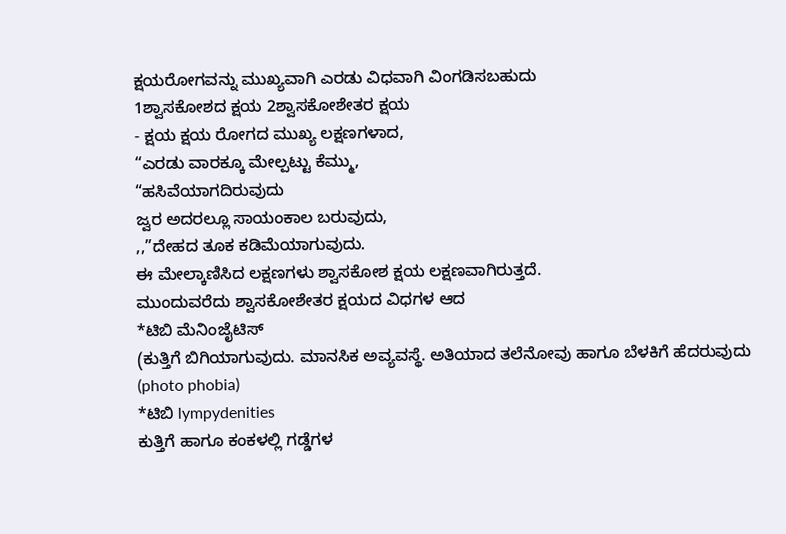ಕ್ಷಯರೋಗವನ್ನು ಮುಖ್ಯವಾಗಿ ಎರಡು ವಿಧವಾಗಿ ವಿಂಗಡಿಸಬಹುದು
1ಶ್ವಾಸಕೋಶದ ಕ್ಷಯ 2ಶ್ವಾಸಕೋಶೇತರ ಕ್ಷಯ
- ಕ್ಷಯ ಕ್ಷಯ ರೋಗದ ಮುಖ್ಯ ಲಕ್ಷಣಗಳಾದ,
“ಎರಡು ವಾರಕ್ಕೂ ಮೇಲ್ಪಟ್ಟು ಕೆಮ್ಮು,
“ಹಸಿವೆಯಾಗದಿರುವುದು
ಜ್ವರ ಅದರಲ್ಲೂ ಸಾಯಂಕಾಲ ಬರುವುದು,
,,”ದೇಹದ ತೂಕ ಕಡಿಮೆಯಾಗುವುದು.
ಈ ಮೇಲ್ಕಾಣಿಸಿದ ಲಕ್ಷಣಗಳು ಶ್ವಾಸಕೋಶ ಕ್ಷಯ ಲಕ್ಷಣವಾಗಿರುತ್ತದೆ.
ಮುಂದುವರೆದು ಶ್ವಾಸಕೋಶೇತರ ಕ್ಷಯದ ವಿಧಗಳ ಆದ
*ಟಿಬಿ ಮೆನಿಂಜೈಟಿಸ್
(ಕುತ್ತಿಗೆ ಬಿಗಿಯಾಗುವುದು. ಮಾನಸಿಕ ಅವ್ಯವಸ್ಥೆ. ಅತಿಯಾದ ತಲೆನೋವು ಹಾಗೂ ಬೆಳಕಿಗೆ ಹೆದರುವುದು (photo phobia)
*ಟಿಬಿ lympydenities
ಕುತ್ತಿಗೆ ಹಾಗೂ ಕಂಕಳಲ್ಲಿ ಗಡ್ಡೆಗಳ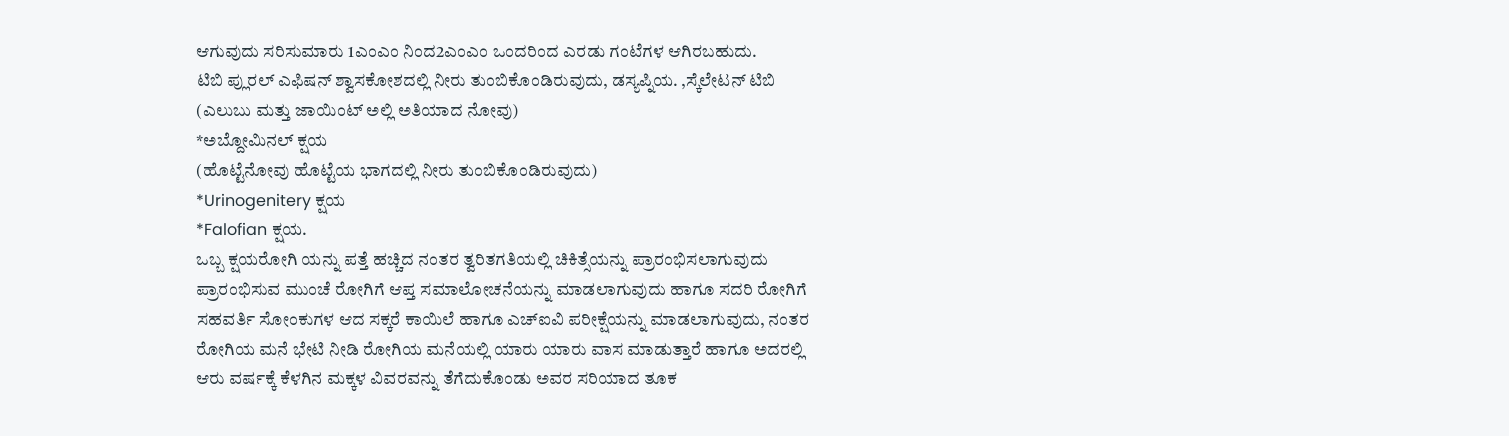ಆಗುವುದು ಸರಿಸುಮಾರು 1ಎಂಎಂ ನಿಂದ2ಎಂಎಂ ಒಂದರಿಂದ ಎರಡು ಗಂಟೆಗಳ ಆಗಿರಬಹುದು.
ಟಿಬಿ ಪ್ಲುರಲ್ ಎಫಿಷನ್ ಶ್ವಾಸಕೋಶದಲ್ಲಿ ನೀರು ತುಂಬಿಕೊಂಡಿರುವುದು, ಡಸ್ಯಪ್ನಿಯ. ,ಸ್ಕೆಲೇಟನ್ ಟಿಬಿ
(ಎಲುಬು ಮತ್ತು ಜಾಯಿಂಟ್ ಅಲ್ಲಿ ಅತಿಯಾದ ನೋವು)
*ಅಬ್ದೋಮಿನಲ್ ಕ್ಷಯ
(ಹೊಟ್ಟೆನೋವು ಹೊಟ್ಟೆಯ ಭಾಗದಲ್ಲಿ ನೀರು ತುಂಬಿಕೊಂಡಿರುವುದು)
*Urinogenitery ಕ್ಷಯ
*Falofian ಕ್ಷಯ.
ಒಬ್ಬ ಕ್ಷಯರೋಗಿ ಯನ್ನು ಪತ್ತೆ ಹಚ್ಚಿದ ನಂತರ ತ್ವರಿತಗತಿಯಲ್ಲಿ ಚಿಕಿತ್ಸೆಯನ್ನು ಪ್ರಾರಂಭಿಸಲಾಗುವುದು ಪ್ರಾರಂಭಿಸುವ ಮುಂಚೆ ರೋಗಿಗೆ ಆಪ್ತ ಸಮಾಲೋಚನೆಯನ್ನು ಮಾಡಲಾಗುವುದು ಹಾಗೂ ಸದರಿ ರೋಗಿಗೆ ಸಹವರ್ತಿ ಸೋಂಕುಗಳ ಆದ ಸಕ್ಕರೆ ಕಾಯಿಲೆ ಹಾಗೂ ಎಚ್ಐವಿ ಪರೀಕ್ಷೆಯನ್ನು ಮಾಡಲಾಗುವುದು, ನಂತರ ರೋಗಿಯ ಮನೆ ಭೇಟಿ ನೀಡಿ ರೋಗಿಯ ಮನೆಯಲ್ಲಿ ಯಾರು ಯಾರು ವಾಸ ಮಾಡುತ್ತಾರೆ ಹಾಗೂ ಅದರಲ್ಲಿ ಆರು ವರ್ಷಕ್ಕೆ ಕೆಳಗಿನ ಮಕ್ಕಳ ವಿವರವನ್ನು ತೆಗೆದುಕೊಂಡು ಅವರ ಸರಿಯಾದ ತೂಕ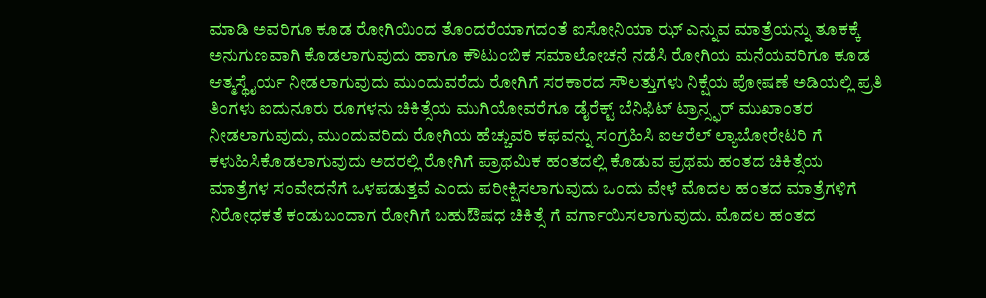ಮಾಡಿ ಅವರಿಗೂ ಕೂಡ ರೋಗಿಯಿಂದ ತೊಂದರೆಯಾಗದಂತೆ ಐಸೋನಿಯಾ ಝ್ ಎನ್ನುವ ಮಾತ್ರೆಯನ್ನು ತೂಕಕ್ಕೆ ಅನುಗುಣವಾಗಿ ಕೊಡಲಾಗುವುದು ಹಾಗೂ ಕೌಟುಂಬಿಕ ಸಮಾಲೋಚನೆ ನಡೆಸಿ ರೋಗಿಯ ಮನೆಯವರಿಗೂ ಕೂಡ ಆತ್ಮಸ್ಥೈರ್ಯ ನೀಡಲಾಗುವುದು ಮುಂದುವರೆದು ರೋಗಿಗೆ ಸರಕಾರದ ಸೌಲತ್ತುಗಳು ನಿಕ್ಷೆಯ ಪೋಷಣೆ ಅಡಿಯಲ್ಲಿ ಪ್ರತಿ ತಿಂಗಳು ಐದುನೂರು ರೂಗಳನು ಚಿಕಿತ್ಸೆಯ ಮುಗಿಯೋವರೆಗೂ ಡೈರೆಕ್ಟ್ ಬೆನಿಫಿಟ್ ಟ್ರಾನ್ಸ್ಫರ್ ಮುಖಾಂತರ ನೀಡಲಾಗುವುದು, ಮುಂದುವರಿದು ರೋಗಿಯ ಹೆಚ್ಚುವರಿ ಕಫವನ್ನು ಸಂಗ್ರಹಿಸಿ ಐಆರೆಲ್ ಲ್ಯಾಬೋರೇಟರಿ ಗೆ ಕಳುಹಿಸಿಕೊಡಲಾಗುವುದು ಅದರಲ್ಲಿ ರೋಗಿಗೆ ಪ್ರಾಥಮಿಕ ಹಂತದಲ್ಲಿ ಕೊಡುವ ಪ್ರಥಮ ಹಂತದ ಚಿಕಿತ್ಸೆಯ ಮಾತ್ರೆಗಳ ಸಂವೇದನೆಗೆ ಒಳಪಡುತ್ತವೆ ಎಂದು ಪರೀಕ್ಷಿಸಲಾಗುವುದು ಒಂದು ವೇಳೆ ಮೊದಲ ಹಂತದ ಮಾತ್ರೆಗಳಿಗೆ ನಿರೋಧಕತೆ ಕಂಡುಬಂದಾಗ ರೋಗಿಗೆ ಬಹುಔಷಧ ಚಿಕಿತ್ಸೆ ಗೆ ವರ್ಗಾಯಿಸಲಾಗುವುದು. ಮೊದಲ ಹಂತದ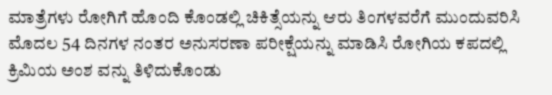ಮಾತ್ರೆಗಳು ರೋಗಿಗೆ ಹೊಂದಿ ಕೊಂಡಲ್ಲಿ ಚಿಕಿತ್ಸೆಯನ್ನು ಆರು ತಿಂಗಳವರೆಗೆ ಮುಂದುವರಿಸಿ ಮೊದಲ 54 ದಿನಗಳ ನಂತರ ಅನುಸರಣಾ ಪರೀಕ್ಷೆಯನ್ನು ಮಾಡಿಸಿ ರೋಗಿಯ ಕಪದಲ್ಲಿ ಕ್ರಿಮಿಯ ಅಂಶ ವನ್ನು ತಿಳಿದುಕೊಂಡು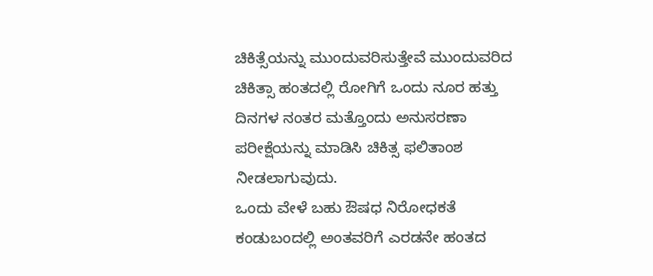ಚಿಕಿತ್ಸೆಯನ್ನು ಮುಂದುವರಿಸುತ್ತೇವೆ ಮುಂದುವರಿದ ಚಿಕಿತ್ಸಾ ಹಂತದಲ್ಲಿ ರೋಗಿಗೆ ಒಂದು ನೂರ ಹತ್ತು ದಿನಗಳ ನಂತರ ಮತ್ತೊಂದು ಅನುಸರಣಾ ಪರೀಕ್ಷೆಯನ್ನು ಮಾಡಿಸಿ ಚಿಕಿತ್ಸ ಫಲಿತಾಂಶ ನೀಡಲಾಗುವುದು.
ಒಂದು ವೇಳೆ ಬಹು ಔಷಧ ನಿರೋಧಕತೆ ಕಂಡುಬಂದಲ್ಲಿ ಅಂತವರಿಗೆ ಎರಡನೇ ಹಂತದ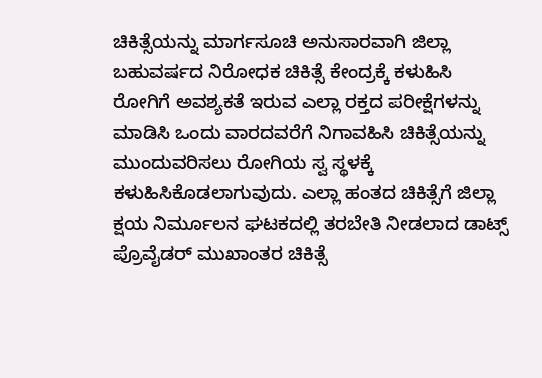ಚಿಕಿತ್ಸೆಯನ್ನು ಮಾರ್ಗಸೂಚಿ ಅನುಸಾರವಾಗಿ ಜಿಲ್ಲಾ ಬಹುವರ್ಷದ ನಿರೋಧಕ ಚಿಕಿತ್ಸೆ ಕೇಂದ್ರಕ್ಕೆ ಕಳುಹಿಸಿ ರೋಗಿಗೆ ಅವಶ್ಯಕತೆ ಇರುವ ಎಲ್ಲಾ ರಕ್ತದ ಪರೀಕ್ಷೆಗಳನ್ನು ಮಾಡಿಸಿ ಒಂದು ವಾರದವರೆಗೆ ನಿಗಾವಹಿಸಿ ಚಿಕಿತ್ಸೆಯನ್ನು ಮುಂದುವರಿಸಲು ರೋಗಿಯ ಸ್ವ ಸ್ಥಳಕ್ಕೆ ಕಳುಹಿಸಿಕೊಡಲಾಗುವುದು. ಎಲ್ಲಾ ಹಂತದ ಚಿಕಿತ್ಸೆಗೆ ಜಿಲ್ಲಾ ಕ್ಷಯ ನಿರ್ಮೂಲನ ಘಟಕದಲ್ಲಿ ತರಬೇತಿ ನೀಡಲಾದ ಡಾಟ್ಸ್ ಪ್ರೊವೈಡರ್ ಮುಖಾಂತರ ಚಿಕಿತ್ಸೆ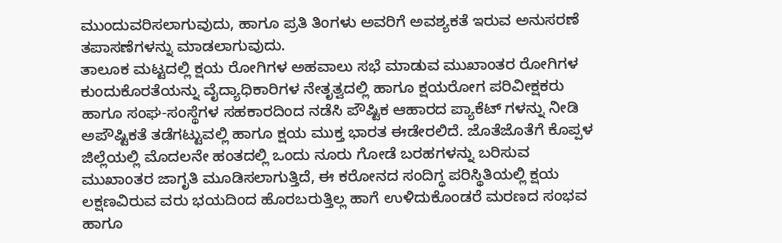ಮುಂದುವರಿಸಲಾಗುವುದು, ಹಾಗೂ ಪ್ರತಿ ತಿಂಗಳು ಅವರಿಗೆ ಅವಶ್ಯಕತೆ ಇರುವ ಅನುಸರಣೆ ತಪಾಸಣೆಗಳನ್ನು ಮಾಡಲಾಗುವುದು.
ತಾಲೂಕ ಮಟ್ಟದಲ್ಲಿ ಕ್ಷಯ ರೋಗಿಗಳ ಅಹವಾಲು ಸಭೆ ಮಾಡುವ ಮುಖಾಂತರ ರೋಗಿಗಳ ಕುಂದುಕೊರತೆಯನ್ನು ವೈದ್ಯಾಧಿಕಾರಿಗಳ ನೇತೃತ್ವದಲ್ಲಿ ಹಾಗೂ ಕ್ಷಯರೋಗ ಪರಿವೀಕ್ಷಕರು ಹಾಗೂ ಸಂಘ-ಸಂಸ್ಥೆಗಳ ಸಹಕಾರದಿಂದ ನಡೆಸಿ ಪೌಷ್ಟಿಕ ಆಹಾರದ ಪ್ಯಾಕೆಟ್ ಗಳನ್ನು ನೀಡಿ ಅಪೌಷ್ಟಿಕತೆ ತಡೆಗಟ್ಟುವಲ್ಲಿ ಹಾಗೂ ಕ್ಷಯ ಮುಕ್ತ ಭಾರತ ಈಡೇರಲಿದೆ. ಜೊತೆಜೊತೆಗೆ ಕೊಪ್ಪಳ ಜಿಲ್ಲೆಯಲ್ಲಿ ಮೊದಲನೇ ಹಂತದಲ್ಲಿ ಒಂದು ನೂರು ಗೋಡೆ ಬರಹಗಳನ್ನು ಬರಿಸುವ ಮುಖಾಂತರ ಜಾಗೃತಿ ಮೂಡಿಸಲಾಗುತ್ತಿದೆ, ಈ ಕರೋನದ ಸಂದಿಗ್ಧ ಪರಿಸ್ಥಿತಿಯಲ್ಲಿ ಕ್ಷಯ ಲಕ್ಷಣವಿರುವ ವರು ಭಯದಿಂದ ಹೊರಬರುತ್ತಿಲ್ಲ ಹಾಗೆ ಉಳಿದುಕೊಂಡರೆ ಮರಣದ ಸಂಭವ ಹಾಗೂ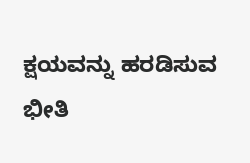ಕ್ಷಯವನ್ನು ಹರಡಿಸುವ ಭೀತಿ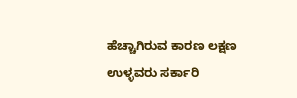ಹೆಚ್ಚಾಗಿರುವ ಕಾರಣ ಲಕ್ಷಣ ಉಳ್ಳವರು ಸರ್ಕಾರಿ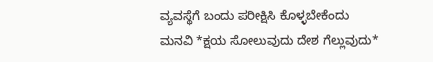ವ್ಯವಸ್ಥೆಗೆ ಬಂದು ಪರೀಕ್ಷಿಸಿ ಕೊಳ್ಳಬೇಕೆಂದು ಮನವಿ *ಕ್ಷಯ ಸೋಲುವುದು ದೇಶ ಗೆಲ್ಲುವುದು*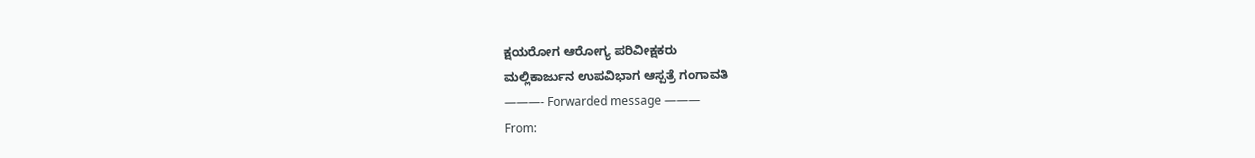ಕ್ಷಯರೋಗ ಆರೋಗ್ಯ ಪರಿವೀಕ್ಷಕರು
ಮಲ್ಲಿಕಾರ್ಜುನ ಉಪವಿಭಾಗ ಆಸ್ಪತ್ರೆ ಗಂಗಾವತಿ
———- Forwarded message ———
From: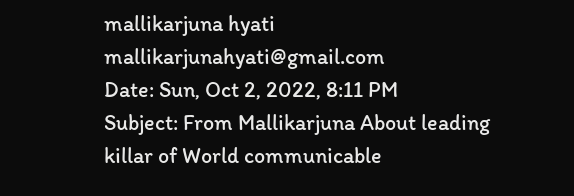mallikarjuna hyati mallikarjunahyati@gmail.com
Date: Sun, Oct 2, 2022, 8:11 PM
Subject: From Mallikarjuna About leading killar of World communicable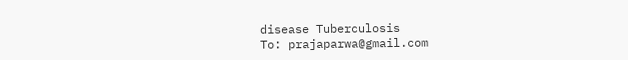disease Tuberculosis
To: prajaparwa@gmail.com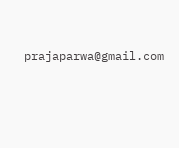prajaparwa@gmail.com